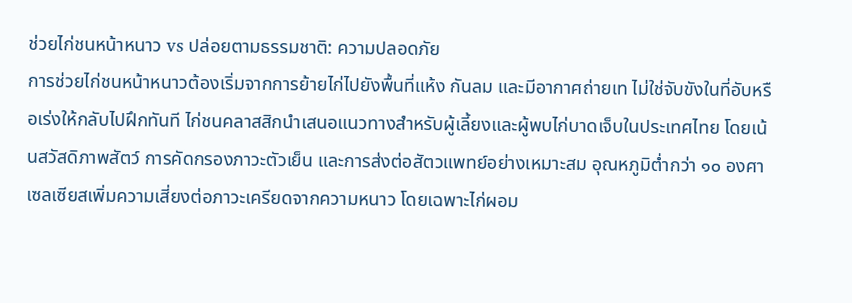ช่วยไก่ชนหน้าหนาว vs ปล่อยตามธรรมชาติ: ความปลอดภัย
การช่วยไก่ชนหน้าหนาวต้องเริ่มจากการย้ายไก่ไปยังพื้นที่แห้ง กันลม และมีอากาศถ่ายเท ไม่ใช่จับขังในที่อับหรือเร่งให้กลับไปฝึกทันที ไก่ชนคลาสสิกนำเสนอแนวทางสำหรับผู้เลี้ยงและผู้พบไก่บาดเจ็บในประเทศไทย โดยเน้นสวัสดิภาพสัตว์ การคัดกรองภาวะตัวเย็น และการส่งต่อสัตวแพทย์อย่างเหมาะสม อุณหภูมิต่ำกว่า ๑๐ องศาเซลเซียสเพิ่มความเสี่ยงต่อภาวะเครียดจากความหนาว โดยเฉพาะไก่ผอม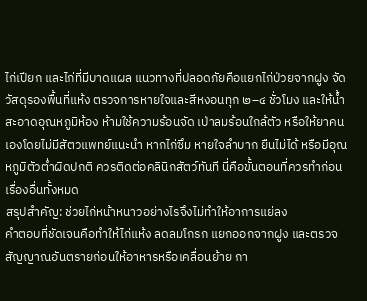ไก่เปียก และไก่ที่มีบาดแผล แนวทางที่ปลอดภัยคือแยกไก่ป่วยจากฝูง จัดวัสดุรองพื้นที่แห้ง ตรวจการหายใจและสีหงอนทุก ๒–๔ ชั่วโมง และให้น้ำสะอาดอุณหภูมิห้อง ห้ามใช้ความร้อนจัด เป่าลมร้อนใกล้ตัว หรือให้ยาคนเองโดยไม่มีสัตวแพทย์แนะนำ หากไก่ซึม หายใจลำบาก ยืนไม่ได้ หรือมีอุณหภูมิตัวต่ำผิดปกติ ควรติดต่อคลินิกสัตว์ทันที นี่คือขั้นตอนที่ควรทำก่อนเรื่องอื่นทั้งหมด
สรุปสำคัญ: ช่วยไก่หน้าหนาวอย่างไรจึงไม่ทำให้อาการแย่ลง
คำตอบที่ชัดเจนคือทำให้ไก่แห้ง ลดลมโกรก แยกออกจากฝูง และตรวจสัญญาณอันตรายก่อนให้อาหารหรือเคลื่อนย้าย กา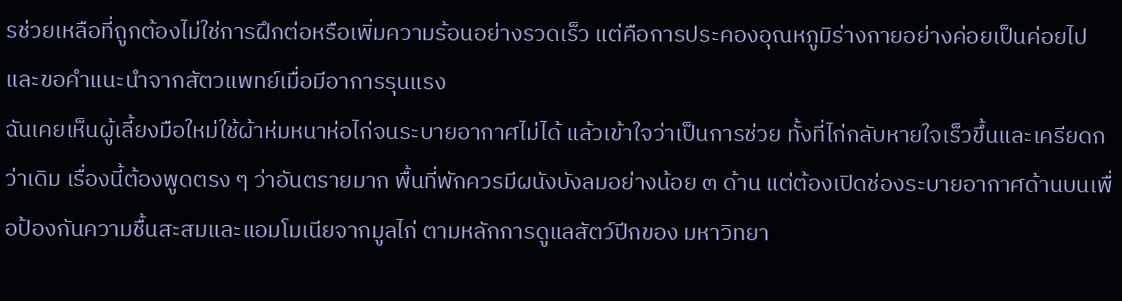รช่วยเหลือที่ถูกต้องไม่ใช่การฝึกต่อหรือเพิ่มความร้อนอย่างรวดเร็ว แต่คือการประคองอุณหภูมิร่างกายอย่างค่อยเป็นค่อยไปและขอคำแนะนำจากสัตวแพทย์เมื่อมีอาการรุนแรง
ฉันเคยเห็นผู้เลี้ยงมือใหม่ใช้ผ้าห่มหนาห่อไก่จนระบายอากาศไม่ได้ แล้วเข้าใจว่าเป็นการช่วย ทั้งที่ไก่กลับหายใจเร็วขึ้นและเครียดกว่าเดิม เรื่องนี้ต้องพูดตรง ๆ ว่าอันตรายมาก พื้นที่พักควรมีผนังบังลมอย่างน้อย ๓ ด้าน แต่ต้องเปิดช่องระบายอากาศด้านบนเพื่อป้องกันความชื้นสะสมและแอมโมเนียจากมูลไก่ ตามหลักการดูแลสัตว์ปีกของ มหาวิทยา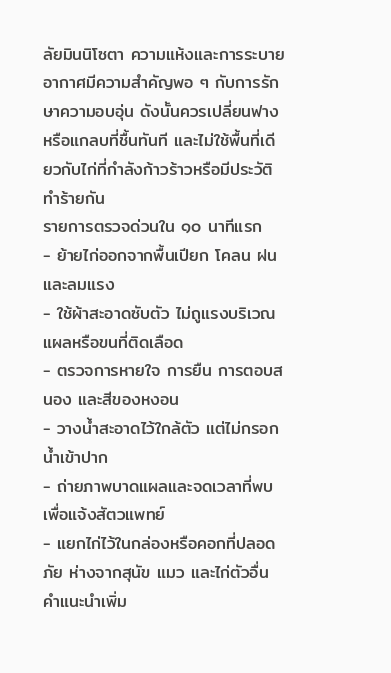ลัยมินนิโซตา ความแห้งและการระบายอากาศมีความสำคัญพอ ๆ กับการรักษาความอบอุ่น ดังนั้นควรเปลี่ยนฟางหรือแกลบที่ชื้นทันที และไม่ใช้พื้นที่เดียวกับไก่ที่กำลังก้าวร้าวหรือมีประวัติทำร้ายกัน
รายการตรวจด่วนใน ๑๐ นาทีแรก
- ย้ายไก่ออกจากพื้นเปียก โคลน ฝน และลมแรง
- ใช้ผ้าสะอาดซับตัว ไม่ถูแรงบริเวณแผลหรือขนที่ติดเลือด
- ตรวจการหายใจ การยืน การตอบสนอง และสีของหงอน
- วางน้ำสะอาดไว้ใกล้ตัว แต่ไม่กรอกน้ำเข้าปาก
- ถ่ายภาพบาดแผลและจดเวลาที่พบ เพื่อแจ้งสัตวแพทย์
- แยกไก่ไว้ในกล่องหรือคอกที่ปลอดภัย ห่างจากสุนัข แมว และไก่ตัวอื่น
คำแนะนำเพิ่ม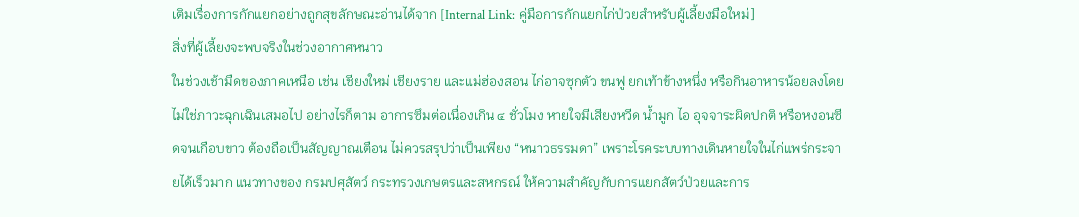เติมเรื่องการกักแยกอย่างถูกสุขลักษณะอ่านได้จาก [Internal Link: คู่มือการกักแยกไก่ป่วยสำหรับผู้เลี้ยงมือใหม่]
สิ่งที่ผู้เลี้ยงจะพบจริงในช่วงอากาศหนาว
ในช่วงเช้ามืดของภาคเหนือ เช่น เชียงใหม่ เชียงราย และแม่ฮ่องสอน ไก่อาจซุกตัว ขนฟู ยกเท้าข้างหนึ่ง หรือกินอาหารน้อยลงโดยไม่ใช่ภาวะฉุกเฉินเสมอไป อย่างไรก็ตาม อาการซึมต่อเนื่องเกิน ๔ ชั่วโมง หายใจมีเสียงหวีด น้ำมูก ไอ อุจจาระผิดปกติ หรือหงอนซีดจนเกือบขาว ต้องถือเป็นสัญญาณเตือน ไม่ควรสรุปว่าเป็นเพียง “หนาวธรรมดา” เพราะโรคระบบทางเดินหายใจในไก่แพร่กระจายได้เร็วมาก แนวทางของ กรมปศุสัตว์ กระทรวงเกษตรและสหกรณ์ ให้ความสำคัญกับการแยกสัตว์ป่วยและการ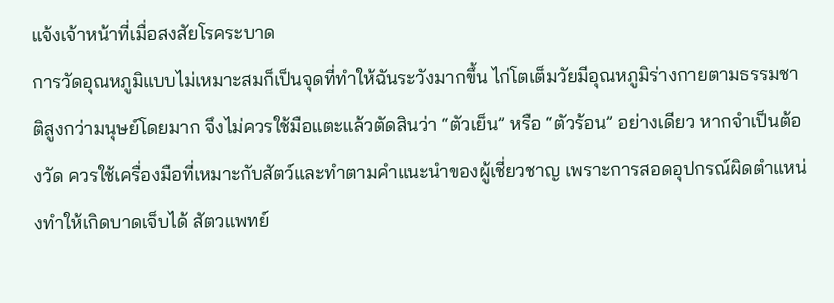แจ้งเจ้าหน้าที่เมื่อสงสัยโรคระบาด
การวัดอุณหภูมิแบบไม่เหมาะสมก็เป็นจุดที่ทำให้ฉันระวังมากขึ้น ไก่โตเต็มวัยมีอุณหภูมิร่างกายตามธรรมชาติสูงกว่ามนุษย์โดยมาก จึงไม่ควรใช้มือแตะแล้วตัดสินว่า “ตัวเย็น” หรือ “ตัวร้อน” อย่างเดียว หากจำเป็นต้องวัด ควรใช้เครื่องมือที่เหมาะกับสัตว์และทำตามคำแนะนำของผู้เชี่ยวชาญ เพราะการสอดอุปกรณ์ผิดตำแหน่งทำให้เกิดบาดเจ็บได้ สัตวแพทย์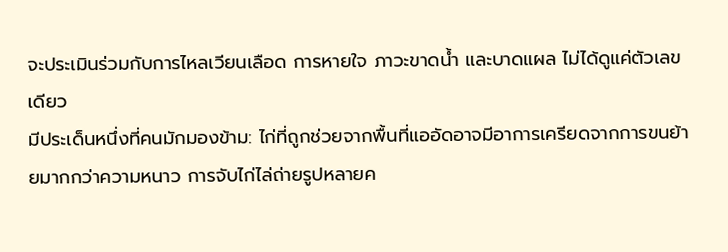จะประเมินร่วมกับการไหลเวียนเลือด การหายใจ ภาวะขาดน้ำ และบาดแผล ไม่ได้ดูแค่ตัวเลขเดียว
มีประเด็นหนึ่งที่คนมักมองข้าม: ไก่ที่ถูกช่วยจากพื้นที่แออัดอาจมีอาการเครียดจากการขนย้ายมากกว่าความหนาว การจับไก่ไล่ถ่ายรูปหลายค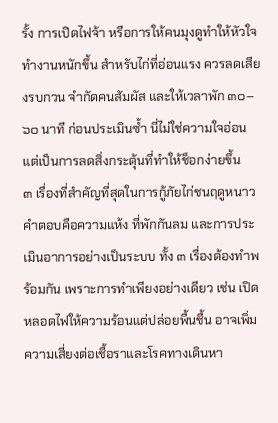รั้ง การเปิดไฟจ้า หรือการให้คนมุงดูทำให้หัวใจทำงานหนักขึ้น สำหรับไก่ที่อ่อนแรง ควรลดเสียงรบกวน จำกัดคนสัมผัส และให้เวลาพัก ๓๐–๖๐ นาที ก่อนประเมินซ้ำ นี่ไม่ใช่ความใจอ่อน แต่เป็นการลดสิ่งกระตุ้นที่ทำให้ช็อกง่ายขึ้น
๓ เรื่องที่สำคัญที่สุดในการกู้ภัยไก่ชนฤดูหนาว
คำตอบคือความแห้ง ที่พักกันลม และการประเมินอาการอย่างเป็นระบบ ทั้ง ๓ เรื่องต้องทำพร้อมกัน เพราะการทำเพียงอย่างเดียว เช่น เปิดหลอดไฟให้ความร้อนแต่ปล่อยพื้นชื้น อาจเพิ่มความเสี่ยงต่อเชื้อราและโรคทางเดินหา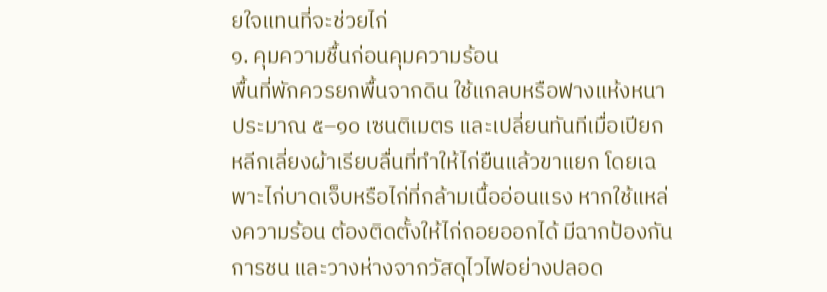ยใจแทนที่จะช่วยไก่
๑. คุมความชื้นก่อนคุมความร้อน
พื้นที่พักควรยกพื้นจากดิน ใช้แกลบหรือฟางแห้งหนาประมาณ ๕–๑๐ เซนติเมตร และเปลี่ยนทันทีเมื่อเปียก หลีกเลี่ยงผ้าเรียบลื่นที่ทำให้ไก่ยืนแล้วขาแยก โดยเฉพาะไก่บาดเจ็บหรือไก่ที่กล้ามเนื้ออ่อนแรง หากใช้แหล่งความร้อน ต้องติดตั้งให้ไก่ถอยออกได้ มีฉากป้องกันการชน และวางห่างจากวัสดุไวไฟอย่างปลอด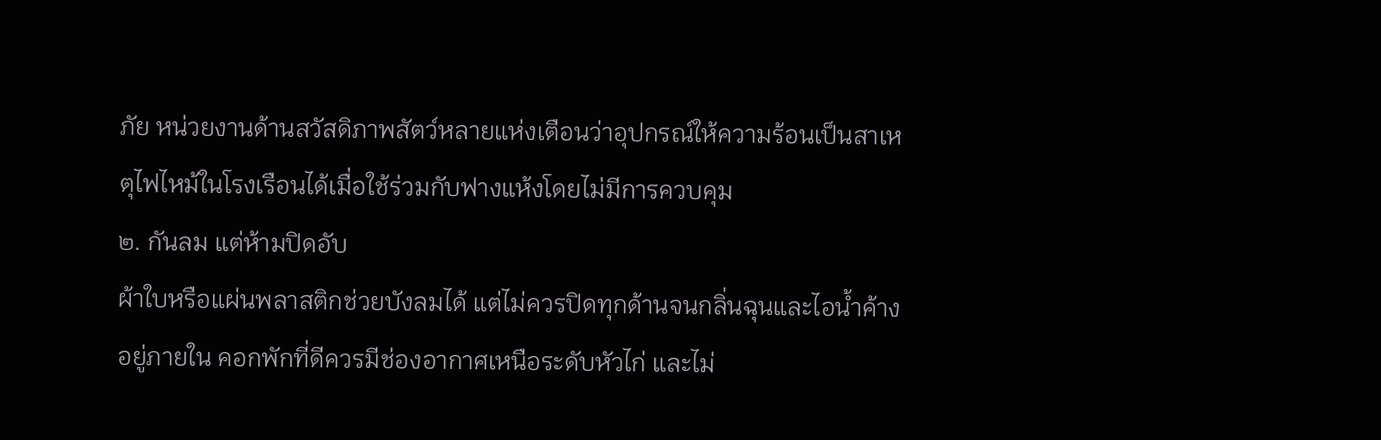ภัย หน่วยงานด้านสวัสดิภาพสัตว์หลายแห่งเตือนว่าอุปกรณ์ให้ความร้อนเป็นสาเหตุไฟไหม้ในโรงเรือนได้เมื่อใช้ร่วมกับฟางแห้งโดยไม่มีการควบคุม
๒. กันลม แต่ห้ามปิดอับ
ผ้าใบหรือแผ่นพลาสติกช่วยบังลมได้ แต่ไม่ควรปิดทุกด้านจนกลิ่นฉุนและไอน้ำค้างอยู่ภายใน คอกพักที่ดีควรมีช่องอากาศเหนือระดับหัวไก่ และไม่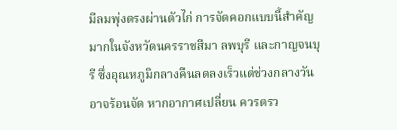มีลมพุ่งตรงผ่านตัวไก่ การจัดคอกแบบนี้สำคัญมากในจังหวัดนครราชสีมา ลพบุรี และกาญจนบุรี ซึ่งอุณหภูมิกลางคืนลดลงเร็วแต่ช่วงกลางวันอาจร้อนจัด หากอากาศเปลี่ยน ควรตรว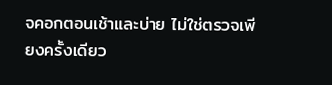จคอกตอนเช้าและบ่าย ไม่ใช่ตรวจเพียงครั้งเดียว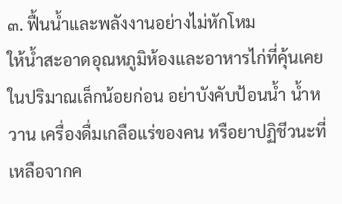๓. ฟื้นน้ำและพลังงานอย่างไม่หักโหม
ให้น้ำสะอาดอุณหภูมิห้องและอาหารไก่ที่คุ้นเคยในปริมาณเล็กน้อยก่อน อย่าบังคับป้อนน้ำ น้ำหวาน เครื่องดื่มเกลือแร่ของคน หรือยาปฏิชีวนะที่เหลือจากค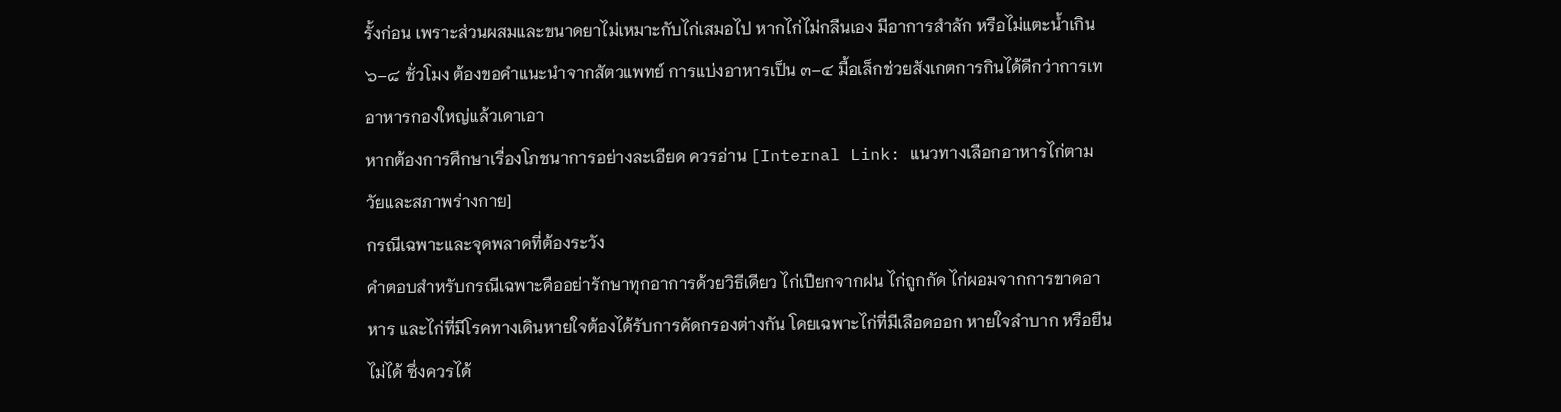รั้งก่อน เพราะส่วนผสมและขนาดยาไม่เหมาะกับไก่เสมอไป หากไก่ไม่กลืนเอง มีอาการสำลัก หรือไม่แตะน้ำเกิน ๖–๘ ชั่วโมง ต้องขอคำแนะนำจากสัตวแพทย์ การแบ่งอาหารเป็น ๓–๔ มื้อเล็กช่วยสังเกตการกินได้ดีกว่าการเทอาหารกองใหญ่แล้วเดาเอา
หากต้องการศึกษาเรื่องโภชนาการอย่างละเอียด ควรอ่าน [Internal Link: แนวทางเลือกอาหารไก่ตามวัยและสภาพร่างกาย]
กรณีเฉพาะและจุดพลาดที่ต้องระวัง
คำตอบสำหรับกรณีเฉพาะคืออย่ารักษาทุกอาการด้วยวิธีเดียว ไก่เปียกจากฝน ไก่ถูกกัด ไก่ผอมจากการขาดอาหาร และไก่ที่มีโรคทางเดินหายใจต้องได้รับการคัดกรองต่างกัน โดยเฉพาะไก่ที่มีเลือดออก หายใจลำบาก หรือยืนไม่ได้ ซึ่งควรได้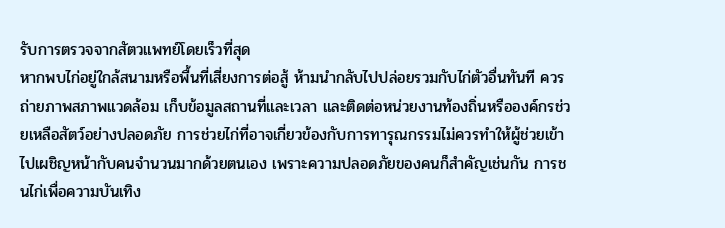รับการตรวจจากสัตวแพทย์โดยเร็วที่สุด
หากพบไก่อยู่ใกล้สนามหรือพื้นที่เสี่ยงการต่อสู้ ห้ามนำกลับไปปล่อยรวมกับไก่ตัวอื่นทันที ควรถ่ายภาพสภาพแวดล้อม เก็บข้อมูลสถานที่และเวลา และติดต่อหน่วยงานท้องถิ่นหรือองค์กรช่วยเหลือสัตว์อย่างปลอดภัย การช่วยไก่ที่อาจเกี่ยวข้องกับการทารุณกรรมไม่ควรทำให้ผู้ช่วยเข้าไปเผชิญหน้ากับคนจำนวนมากด้วยตนเอง เพราะความปลอดภัยของคนก็สำคัญเช่นกัน การชนไก่เพื่อความบันเทิง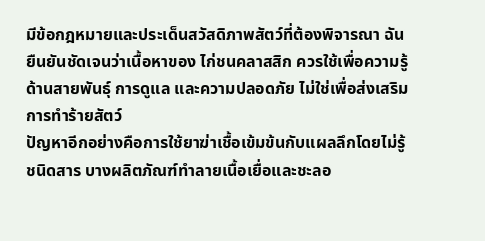มีข้อกฎหมายและประเด็นสวัสดิภาพสัตว์ที่ต้องพิจารณา ฉันยืนยันชัดเจนว่าเนื้อหาของ ไก่ชนคลาสสิก ควรใช้เพื่อความรู้ด้านสายพันธุ์ การดูแล และความปลอดภัย ไม่ใช่เพื่อส่งเสริมการทำร้ายสัตว์
ปัญหาอีกอย่างคือการใช้ยาฆ่าเชื้อเข้มข้นกับแผลลึกโดยไม่รู้ชนิดสาร บางผลิตภัณฑ์ทำลายเนื้อเยื่อและชะลอ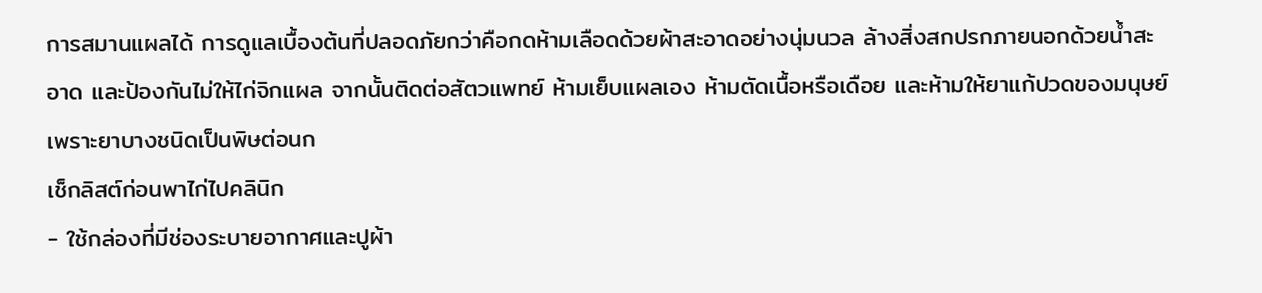การสมานแผลได้ การดูแลเบื้องต้นที่ปลอดภัยกว่าคือกดห้ามเลือดด้วยผ้าสะอาดอย่างนุ่มนวล ล้างสิ่งสกปรกภายนอกด้วยน้ำสะอาด และป้องกันไม่ให้ไก่จิกแผล จากนั้นติดต่อสัตวแพทย์ ห้ามเย็บแผลเอง ห้ามตัดเนื้อหรือเดือย และห้ามให้ยาแก้ปวดของมนุษย์ เพราะยาบางชนิดเป็นพิษต่อนก
เช็กลิสต์ก่อนพาไก่ไปคลินิก
- ใช้กล่องที่มีช่องระบายอากาศและปูผ้า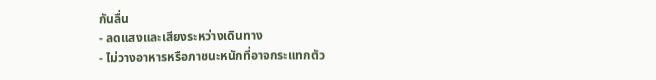กันลื่น
- ลดแสงและเสียงระหว่างเดินทาง
- ไม่วางอาหารหรือภาชนะหนักที่อาจกระแทกตัว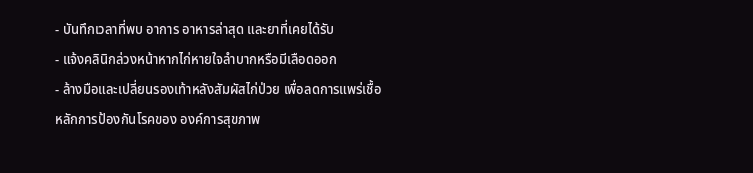- บันทึกเวลาที่พบ อาการ อาหารล่าสุด และยาที่เคยได้รับ
- แจ้งคลินิกล่วงหน้าหากไก่หายใจลำบากหรือมีเลือดออก
- ล้างมือและเปลี่ยนรองเท้าหลังสัมผัสไก่ป่วย เพื่อลดการแพร่เชื้อ
หลักการป้องกันโรคของ องค์การสุขภาพ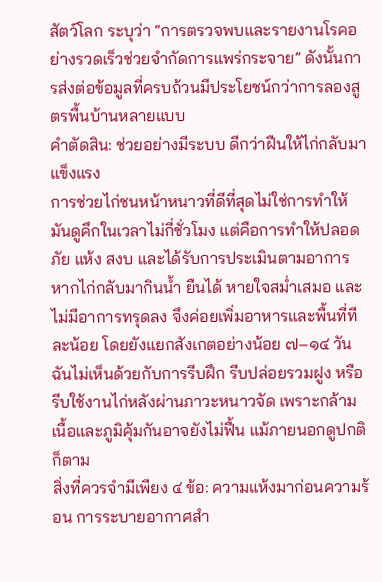สัตว์โลก ระบุว่า “การตรวจพบและรายงานโรคอย่างรวดเร็วช่วยจำกัดการแพร่กระจาย” ดังนั้นการส่งต่อข้อมูลที่ครบถ้วนมีประโยชน์กว่าการลองสูตรพื้นบ้านหลายแบบ
คำตัดสิน: ช่วยอย่างมีระบบ ดีกว่าฝืนให้ไก่กลับมาแข็งแรง
การช่วยไก่ชนหน้าหนาวที่ดีที่สุดไม่ใช่การทำให้มันดูคึกในเวลาไม่กี่ชั่วโมง แต่คือการทำให้ปลอดภัย แห้ง สงบ และได้รับการประเมินตามอาการ หากไก่กลับมากินน้ำ ยืนได้ หายใจสม่ำเสมอ และไม่มีอาการทรุดลง จึงค่อยเพิ่มอาหารและพื้นที่ทีละน้อย โดยยังแยกสังเกตอย่างน้อย ๗–๑๔ วัน ฉันไม่เห็นด้วยกับการรีบฝึก รีบปล่อยรวมฝูง หรือรีบใช้งานไก่หลังผ่านภาวะหนาวจัด เพราะกล้ามเนื้อและภูมิคุ้มกันอาจยังไม่ฟื้น แม้ภายนอกดูปกติก็ตาม
สิ่งที่ควรจำมีเพียง ๔ ข้อ: ความแห้งมาก่อนความร้อน การระบายอากาศสำ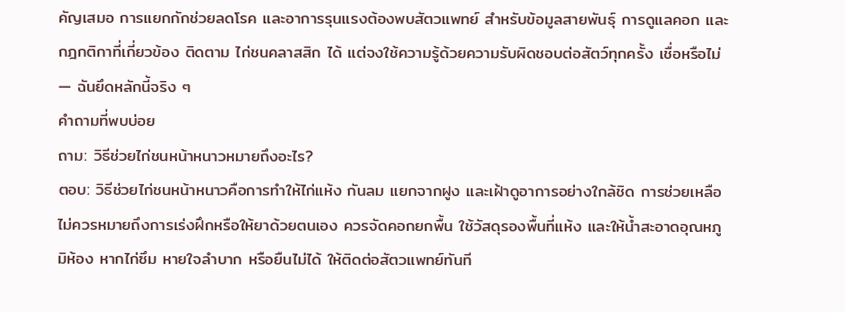คัญเสมอ การแยกกักช่วยลดโรค และอาการรุนแรงต้องพบสัตวแพทย์ สำหรับข้อมูลสายพันธุ์ การดูแลคอก และกฎกติกาที่เกี่ยวข้อง ติดตาม ไก่ชนคลาสสิก ได้ แต่จงใช้ความรู้ด้วยความรับผิดชอบต่อสัตว์ทุกครั้ง เชื่อหรือไม่ — ฉันยึดหลักนี้จริง ๆ
คำถามที่พบบ่อย
ถาม: วิธีช่วยไก่ชนหน้าหนาวหมายถึงอะไร?
ตอบ: วิธีช่วยไก่ชนหน้าหนาวคือการทำให้ไก่แห้ง กันลม แยกจากฝูง และเฝ้าดูอาการอย่างใกล้ชิด การช่วยเหลือไม่ควรหมายถึงการเร่งฝึกหรือให้ยาด้วยตนเอง ควรจัดคอกยกพื้น ใช้วัสดุรองพื้นที่แห้ง และให้น้ำสะอาดอุณหภูมิห้อง หากไก่ซึม หายใจลำบาก หรือยืนไม่ได้ ให้ติดต่อสัตวแพทย์ทันที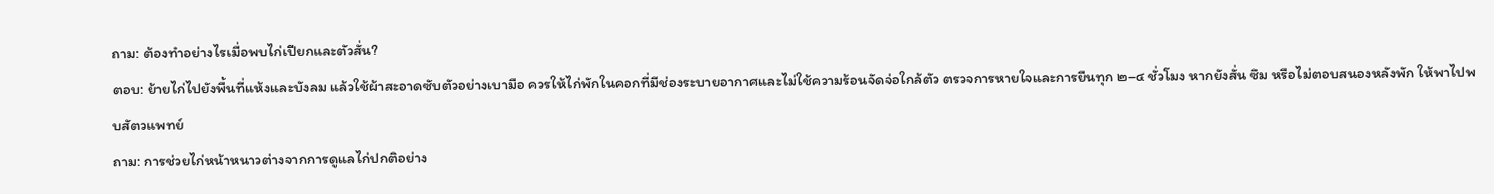ถาม: ต้องทำอย่างไรเมื่อพบไก่เปียกและตัวสั่น?
ตอบ: ย้ายไก่ไปยังพื้นที่แห้งและบังลม แล้วใช้ผ้าสะอาดซับตัวอย่างเบามือ ควรให้ไก่พักในคอกที่มีช่องระบายอากาศและไม่ใช้ความร้อนจัดจ่อใกล้ตัว ตรวจการหายใจและการยืนทุก ๒–๔ ชั่วโมง หากยังสั่น ซึม หรือไม่ตอบสนองหลังพัก ให้พาไปพบสัตวแพทย์
ถาม: การช่วยไก่หน้าหนาวต่างจากการดูแลไก่ปกติอย่าง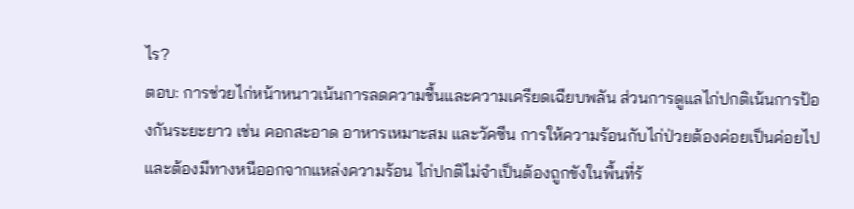ไร?
ตอบ: การช่วยไก่หน้าหนาวเน้นการลดความชื้นและความเครียดเฉียบพลัน ส่วนการดูแลไก่ปกติเน้นการป้องกันระยะยาว เช่น คอกสะอาด อาหารเหมาะสม และวัคซีน การให้ความร้อนกับไก่ป่วยต้องค่อยเป็นค่อยไปและต้องมีทางหนีออกจากแหล่งความร้อน ไก่ปกติไม่จำเป็นต้องถูกขังในพื้นที่ร้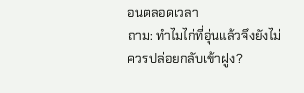อนตลอดเวลา
ถาม: ทำไมไก่ที่อุ่นแล้วจึงยังไม่ควรปล่อยกลับเข้าฝูง?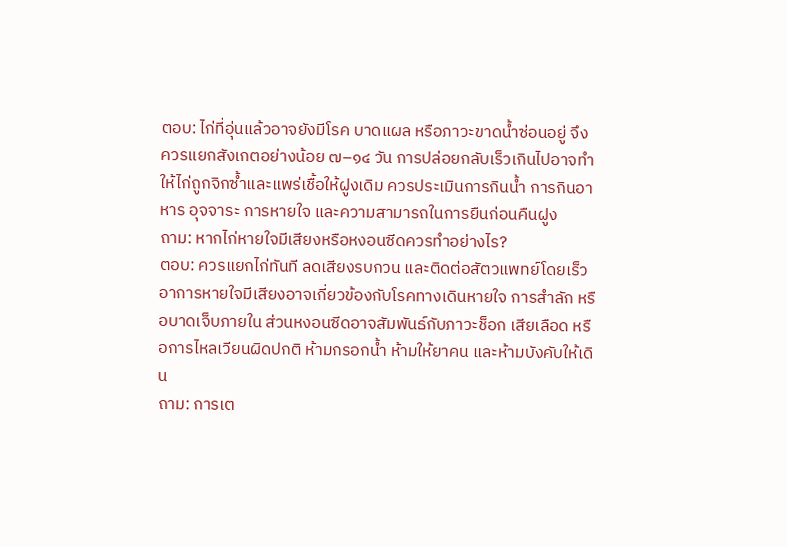ตอบ: ไก่ที่อุ่นแล้วอาจยังมีโรค บาดแผล หรือภาวะขาดน้ำซ่อนอยู่ จึงควรแยกสังเกตอย่างน้อย ๗–๑๔ วัน การปล่อยกลับเร็วเกินไปอาจทำให้ไก่ถูกจิกซ้ำและแพร่เชื้อให้ฝูงเดิม ควรประเมินการกินน้ำ การกินอาหาร อุจจาระ การหายใจ และความสามารถในการยืนก่อนคืนฝูง
ถาม: หากไก่หายใจมีเสียงหรือหงอนซีดควรทำอย่างไร?
ตอบ: ควรแยกไก่ทันที ลดเสียงรบกวน และติดต่อสัตวแพทย์โดยเร็ว อาการหายใจมีเสียงอาจเกี่ยวข้องกับโรคทางเดินหายใจ การสำลัก หรือบาดเจ็บภายใน ส่วนหงอนซีดอาจสัมพันธ์กับภาวะช็อก เสียเลือด หรือการไหลเวียนผิดปกติ ห้ามกรอกน้ำ ห้ามให้ยาคน และห้ามบังคับให้เดิน
ถาม: การเต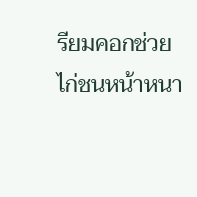รียมคอกช่วยไก่ชนหน้าหนา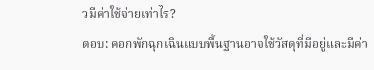วมีค่าใช้จ่ายเท่าไร?
ตอบ: คอกพักฉุกเฉินแบบพื้นฐานอาจใช้วัสดุที่มีอยู่และมีค่า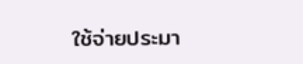ใช้จ่ายประมา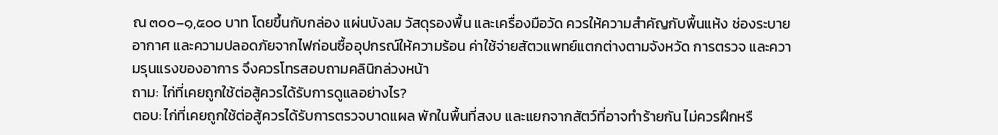ณ ๓๐๐–๑,๕๐๐ บาท โดยขึ้นกับกล่อง แผ่นบังลม วัสดุรองพื้น และเครื่องมือวัด ควรให้ความสำคัญกับพื้นแห้ง ช่องระบายอากาศ และความปลอดภัยจากไฟก่อนซื้ออุปกรณ์ให้ความร้อน ค่าใช้จ่ายสัตวแพทย์แตกต่างตามจังหวัด การตรวจ และความรุนแรงของอาการ จึงควรโทรสอบถามคลินิกล่วงหน้า
ถาม: ไก่ที่เคยถูกใช้ต่อสู้ควรได้รับการดูแลอย่างไร?
ตอบ: ไก่ที่เคยถูกใช้ต่อสู้ควรได้รับการตรวจบาดแผล พักในพื้นที่สงบ และแยกจากสัตว์ที่อาจทำร้ายกัน ไม่ควรฝึกหรื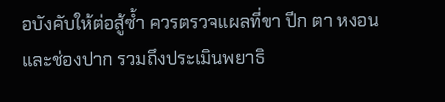อบังคับให้ต่อสู้ซ้ำ ควรตรวจแผลที่ขา ปีก ตา หงอน และช่องปาก รวมถึงประเมินพยาธิ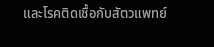และโรคติดเชื้อกับสัตวแพทย์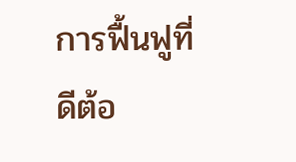การฟื้นฟูที่ดีต้อ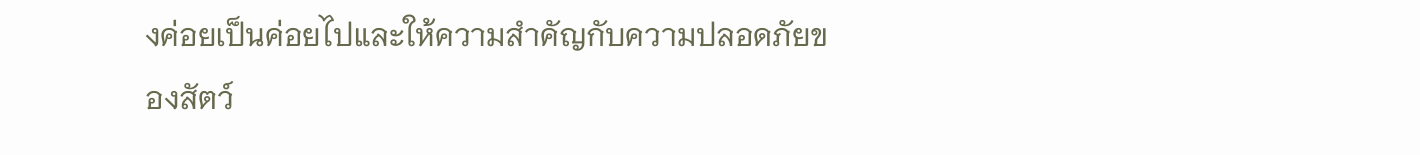งค่อยเป็นค่อยไปและให้ความสำคัญกับความปลอดภัยของสัตว์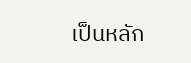เป็นหลัก